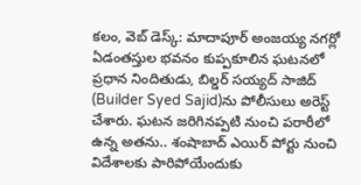కలం, వెబ్ డెస్క్: మాదాపూర్ అంజయ్య నగర్లో ఏడంతస్తుల భవనం కుప్పకూలిన ఘటనలో ప్రధాన నిందితుడు, బిల్డర్ సయ్యద్ సాజిద్ (Builder Syed Sajid)ను పోలీసులు అరెస్ట్ చేశారు. ఘటన జరిగినప్పటి నుంచి పరారీలో ఉన్న అతను.. శంషాబాద్ ఎయిర్ పోర్టు నుంచి విదేశాలకు పారిపోయేందుకు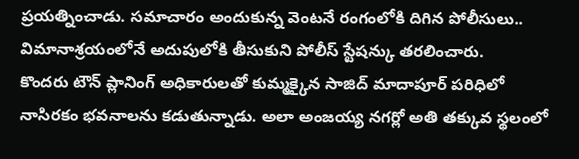ప్రయత్నించాడు. సమాచారం అందుకున్న వెంటనే రంగంలోకి దిగిన పోలీసులు.. విమానాశ్రయంలోనే అదుపులోకి తీసుకుని పోలీస్ స్టేషన్కు తరలించారు.
కొందరు టౌన్ ప్లానింగ్ అధికారులతో కుమ్మక్కైన సాజిద్ మాదాపూర్ పరిధిలో నాసిరకం భవనాలను కడుతున్నాడు. అలా అంజయ్య నగర్లో అతి తక్కువ స్థలంలో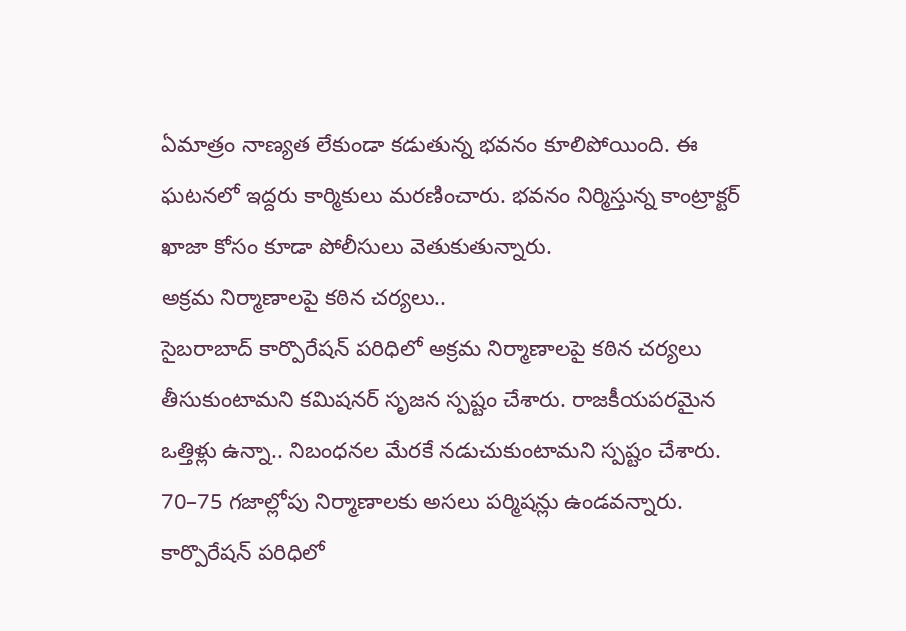ఏమాత్రం నాణ్యత లేకుండా కడుతున్న భవనం కూలిపోయింది. ఈ ఘటనలో ఇద్దరు కార్మికులు మరణించారు. భవనం నిర్మిస్తున్న కాంట్రాక్టర్ ఖాజా కోసం కూడా పోలీసులు వెతుకుతున్నారు.
అక్రమ నిర్మాణాలపై కఠిన చర్యలు..
సైబరాబాద్ కార్పొరేషన్ పరిధిలో అక్రమ నిర్మాణాలపై కఠిన చర్యలు తీసుకుంటామని కమిషనర్ సృజన స్పష్టం చేశారు. రాజకీయపరమైన ఒత్తిళ్లు ఉన్నా.. నిబంధనల మేరకే నడుచుకుంటామని స్పష్టం చేశారు. 70–75 గజాల్లోపు నిర్మాణాలకు అసలు పర్మిషన్లు ఉండవన్నారు. కార్పొరేషన్ పరిధిలో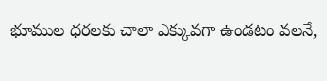భూముల ధరలకు చాలా ఎక్కువగా ఉండటం వలనే,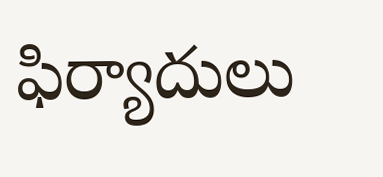ఫిర్యాదులు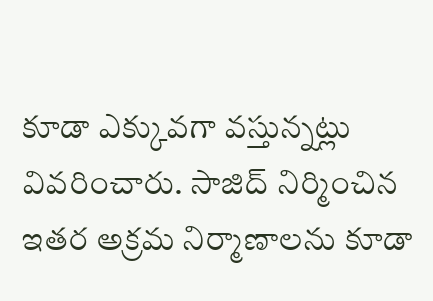కూడా ఎక్కువగా వస్తున్నట్లు వివరించారు. సాజిద్ నిర్మించిన ఇతర అక్రమ నిర్మాణాలను కూడా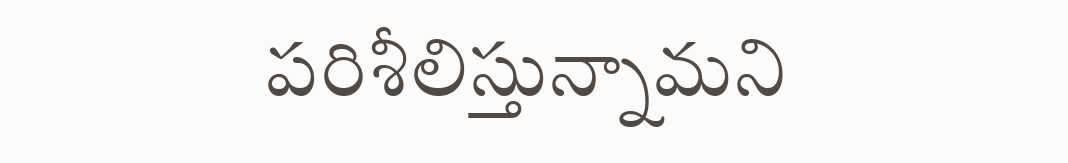పరిశీలిస్తున్నామని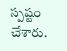స్పష్టం చేశారు.